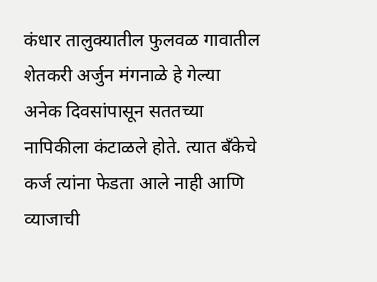कंधार तालुक्यातील फुलवळ गावातील शेतकरी अर्जुन मंगनाळे हे गेल्या अनेक दिवसांपासून सततच्या नापिकीला कंटाळले होते. त्यात बँकेचे कर्ज त्यांना फेडता आले नाही आणि व्याजाची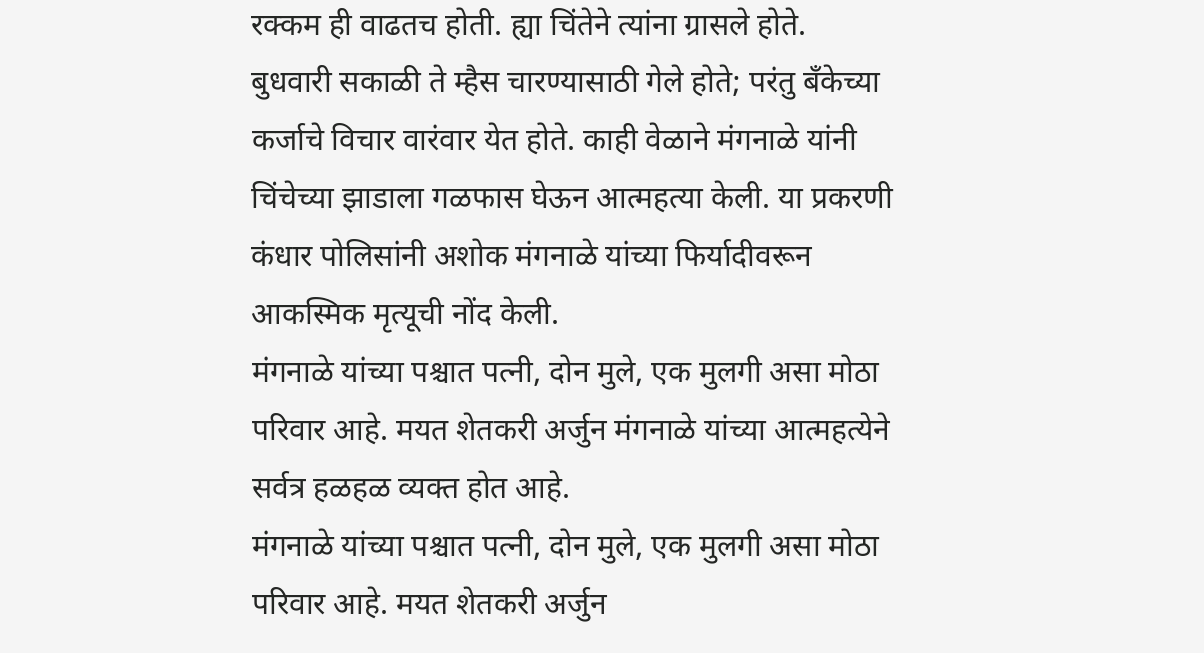रक्कम ही वाढतच होती. ह्या चिंतेने त्यांना ग्रासले होते.
बुधवारी सकाळी ते म्हैस चारण्यासाठी गेले होते; परंतु बँकेच्या कर्जाचे विचार वारंवार येत होते. काही वेळाने मंगनाळे यांनी चिंचेच्या झाडाला गळफास घेऊन आत्महत्या केली. या प्रकरणी कंधार पोलिसांनी अशोक मंगनाळे यांच्या फिर्यादीवरून आकस्मिक मृत्यूची नोंद केली.
मंगनाळे यांच्या पश्चात पत्नी, दोन मुले, एक मुलगी असा मोठा परिवार आहे. मयत शेतकरी अर्जुन मंगनाळे यांच्या आत्महत्येने सर्वत्र हळहळ व्यक्त होत आहे.
मंगनाळे यांच्या पश्चात पत्नी, दोन मुले, एक मुलगी असा मोठा परिवार आहे. मयत शेतकरी अर्जुन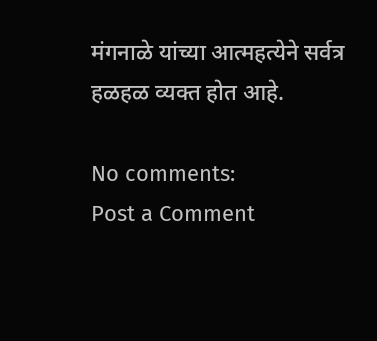मंगनाळे यांच्या आत्महत्येने सर्वत्र हळहळ व्यक्त होत आहे.

No comments:
Post a Comment